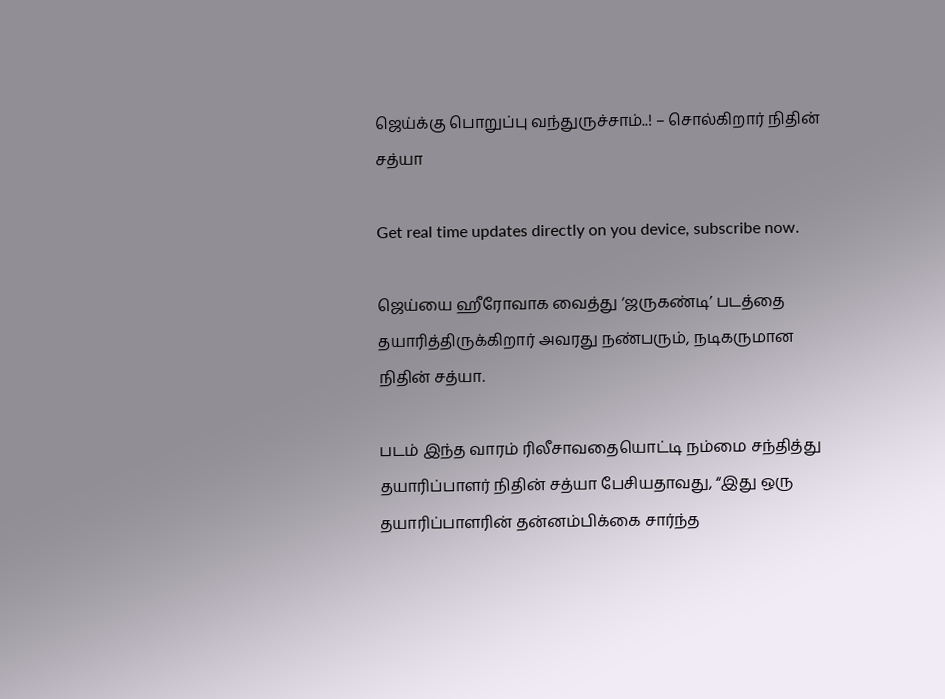ஜெய்க்கு பொறுப்பு வந்துருச்சாம்..! – சொல்கிறார் நிதின் சத்யா

Get real time updates directly on you device, subscribe now.

ஜெய்யை ஹீரோவாக வைத்து ‘ஜருகண்டி’ படத்தை தயாரித்திருக்கிறார் அவரது நண்பரும், நடிகருமான நிதின் சத்யா.

படம் இந்த வாரம் ரிலீசாவதையொட்டி நம்மை சந்தித்து தயாரிப்பாளர் நிதின் சத்யா பேசியதாவது, “இது ஒரு தயாரிப்பாளரின் தன்னம்பிக்கை சார்ந்த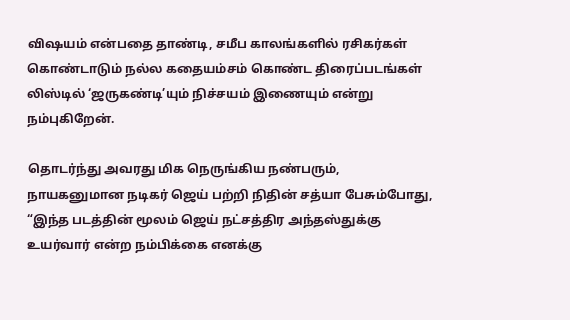விஷயம் என்பதை தாண்டி, சமீப காலங்களில் ரசிகர்கள் கொண்டாடும் நல்ல கதையம்சம் கொண்ட திரைப்படங்கள் லிஸ்டில் ‘ஜருகண்டி’யும் நிச்சயம் இணையும் என்று நம்புகிறேன்.

தொடர்ந்து அவரது மிக நெருங்கிய நண்பரும், நாயகனுமான நடிகர் ஜெய் பற்றி நிதின் சத்யா பேசும்போது, “இந்த படத்தின் மூலம் ஜெய் நட்சத்திர அந்தஸ்துக்கு உயர்வார் என்ற நம்பிக்கை எனக்கு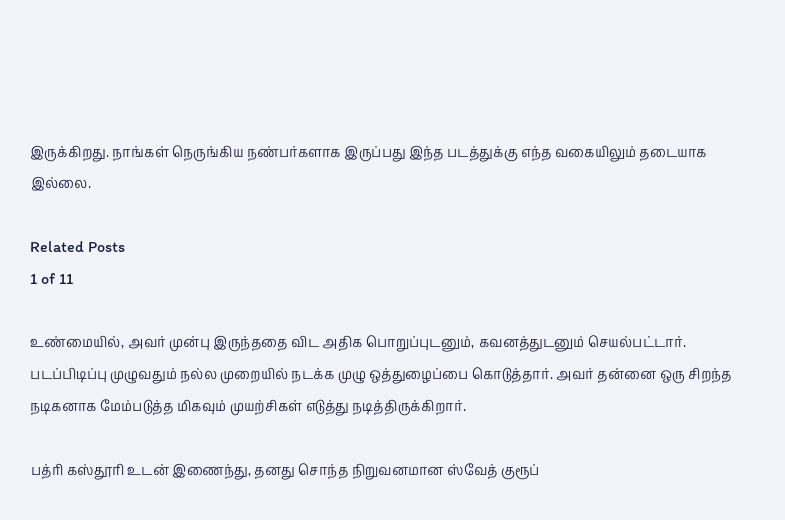இருக்கிறது. நாங்கள் நெருங்கிய நண்பர்களாக இருப்பது இந்த படத்துக்கு எந்த வகையிலும் தடையாக இல்லை.

Related Posts
1 of 11

உண்மையில், அவர் முன்பு இருந்ததை விட அதிக பொறுப்புடனும், கவனத்துடனும் செயல்பட்டார். படப்பிடிப்பு முழுவதும் நல்ல முறையில் நடக்க முழு ஒத்துழைப்பை கொடுத்தார். அவர் தன்னை ஒரு சிறந்த நடிகனாக மேம்படுத்த மிகவும் முயற்சிகள் எடுத்து நடித்திருக்கிறார்.

பத்ரி கஸ்தூரி உடன் இணைந்து, தனது சொந்த நிறுவனமான ஸ்வேத் குரூப்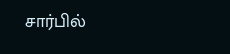சார்பில்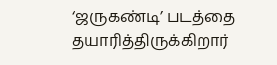‘ஜருகண்டி’ படத்தை தயாரித்திருக்கிறார்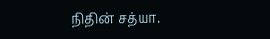நிதின் சத்யா.